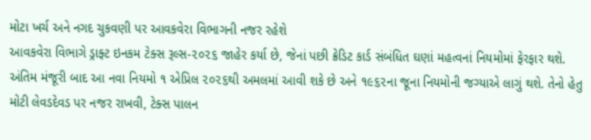મોટા ખર્ચ અને નગદ ચુકવણી પર આવકવેરા વિભાગની નજર રહેશે
આવકવેરા વિભાગે ડ્રાફ્ટ ઇનકમ ટેક્સ રૂલ્સ-૨૦૨૬ જાહેર કર્યા છે, જેનાં પછી ક્રેડિટ કાર્ડ સંબંધિત ઘણાં મહત્વનાં નિયમોમાં ફેરફાર થશે. અંતિમ મંજૂરી બાદ આ નવા નિયમો ૧ એપ્રિલ ૨૦૨૬થી અમલમાં આવી શકે છે અને ૧૯૬૨ના જૂના નિયમોની જગ્યાએ લાગું થશે. તેનો હેતુ મોટી લેવડદેવડ પર નજર રાખવી, ટેક્સ પાલન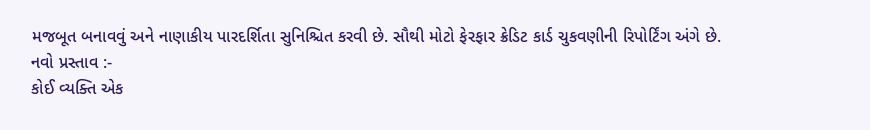મજબૂત બનાવવું અને નાણાકીય પારદર્શિતા સુનિશ્ચિત કરવી છે. સૌથી મોટો ફેરફાર ક્રેડિટ કાર્ડ ચુકવણીની રિપોર્ટિંગ અંગે છે.
નવો પ્રસ્તાવ :-
કોઈ વ્યક્તિ એક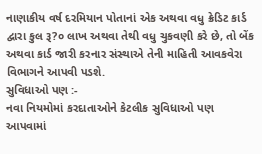નાણાકીય વર્ષ દરમિયાન પોતાનાં એક અથવા વધુ ક્રેડિટ કાર્ડ દ્વારા કુલ રૂ?૦ લાખ અથવા તેથી વધુ ચુકવણી કરે છે, તો બેંક અથવા કાર્ડ જારી કરનાર સંસ્થાએ તેની માહિતી આવકવેરા વિભાગને આપવી પડશે.
સુવિધાઓ પણ :-
નવા નિયમોમાં કરદાતાઓને કેટલીક સુવિધાઓ પણ આપવામાં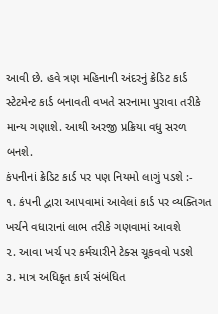આવી છે. હવે ત્રણ મહિનાની અંદરનું ક્રેડિટ કાર્ડ સ્ટેટમેન્ટ કાર્ડ બનાવતી વખતે સરનામા પુરાવા તરીકે માન્ય ગણાશે. આથી અરજી પ્રક્રિયા વધુ સરળ બનશે.
કંપનીનાં ક્રેડિટ કાર્ડ પર પણ નિયમો લાગું પડશે :-
૧. કંપની દ્વારા આપવામાં આવેલાં કાર્ડ પર વ્યક્તિગત ખર્ચને વધારાનાં લાભ તરીકે ગણવામાં આવશે
૨. આવા ખર્ચ પર કર્મચારીને ટેક્સ ચૂકવવો પડશે
૩. માત્ર અધિકૃત કાર્ય સંબંધિત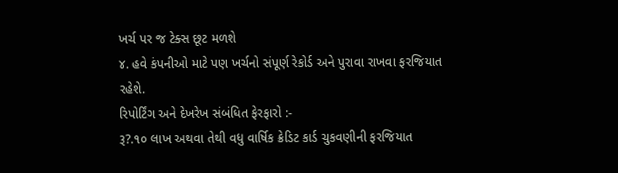ખર્ચ પર જ ટેક્સ છૂટ મળશે
૪. હવે કંપનીઓ માટે પણ ખર્ચનો સંપૂર્ણ રેકોર્ડ અને પુરાવા રાખવા ફરજિયાત રહેશે.
રિપોર્ટિંગ અને દેખરેખ સંબંધિત ફેરફારો :-
રૂ?.૧૦ લાખ અથવા તેથી વધુ વાર્ષિક ક્રેડિટ કાર્ડ ચુકવણીની ફરજિયાત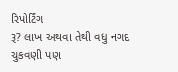રિપોર્ટિંગ
રૂ? લાખ અથવા તેથી વધુ નગદ ચુકવણી પણ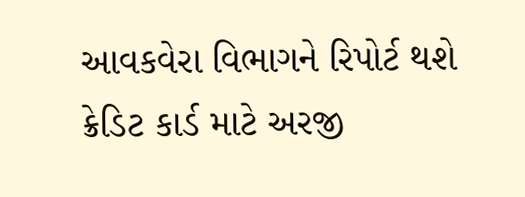આવકવેરા વિભાગને રિપોર્ટ થશે
ક્રેડિટ કાર્ડ માટે અરજી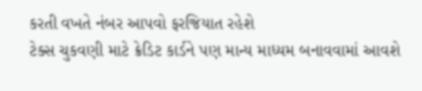કરતી વખતે નંબર આપવો ફરજિયાત રહેશે
ટેક્સ ચુકવણી માટે ક્રેડિટ કાર્ડને પણ માન્ય માધ્યમ બનાવવામાં આવશે